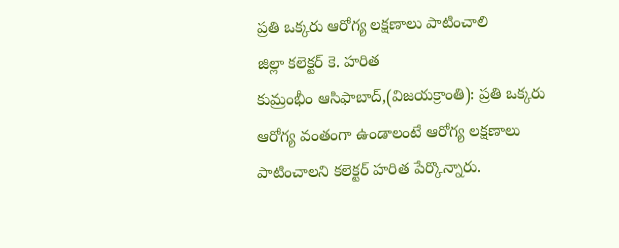ప్రతి ఒక్కరు ఆరోగ్య లక్షణాలు పాటించాలి
జిల్లా కలెక్టర్ కె. హరిత
కుమ్రంభీం ఆసిఫాబాద్,(విజయక్రాంతి): ప్రతి ఒక్కరు ఆరోగ్య వంతంగా ఉండాలంటే ఆరోగ్య లక్షణాలు పాటించాలని కలెక్టర్ హరిత పేర్కొన్నారు.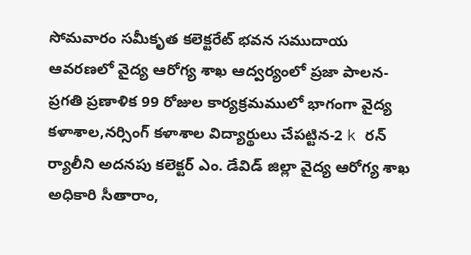సోమవారం సమీకృత కలెక్టరేట్ భవన సముదాయ ఆవరణలో వైద్య ఆరోగ్య శాఖ ఆద్వర్యంలో ప్రజా పాలన-ప్రగతి ప్రణాళిక 99 రోజుల కార్యక్రమములో భాగంగా వైద్య కళాశాల,నర్సింగ్ కళాశాల విద్యార్థులు చేపట్టిన-2 k రన్ ర్యాలీని అదనపు కలెక్టర్ ఎం. డేవిడ్ జిల్లా వైద్య ఆరోగ్య శాఖ అధికారి సీతారాం,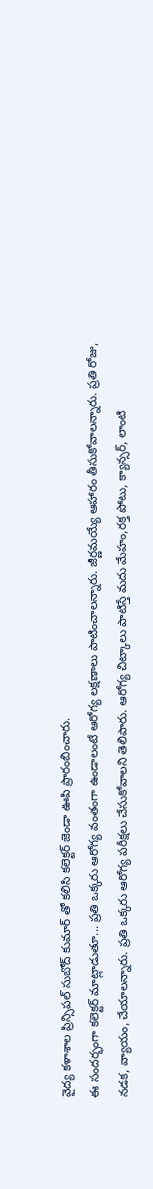వైద్య కళాశాల ప్రిన్సిపల్ సుబోద్ కుమార్ తో కలిసి కలెక్టర్ జెండా ఊపి ప్రారంబించారు.
ఈ సందర్భంగా కలెక్టర్ మాట్లాడుతూ... ప్రతి ఒక్కరు ఆరోగ్య వంతంగా ఉండాలంటే ఆరోగ్య లక్షణాలు పాటించాలన్నారు. జీర్ణమయ్యే ఆహారం తీసుకోవాలన్నారు. ప్రతి రోజు, నడక, వ్యాయం, చేయాలన్నారు. ప్రతి ఒక్కరు ఆరోగ్య పరీక్షలు చేసుకోవాలని తెలిపారు. ఆరోగ్య చిట్కాలు పాటిస్తే మదు మేహం,రక్త పోటు, క్యాన్సర్, లాంటి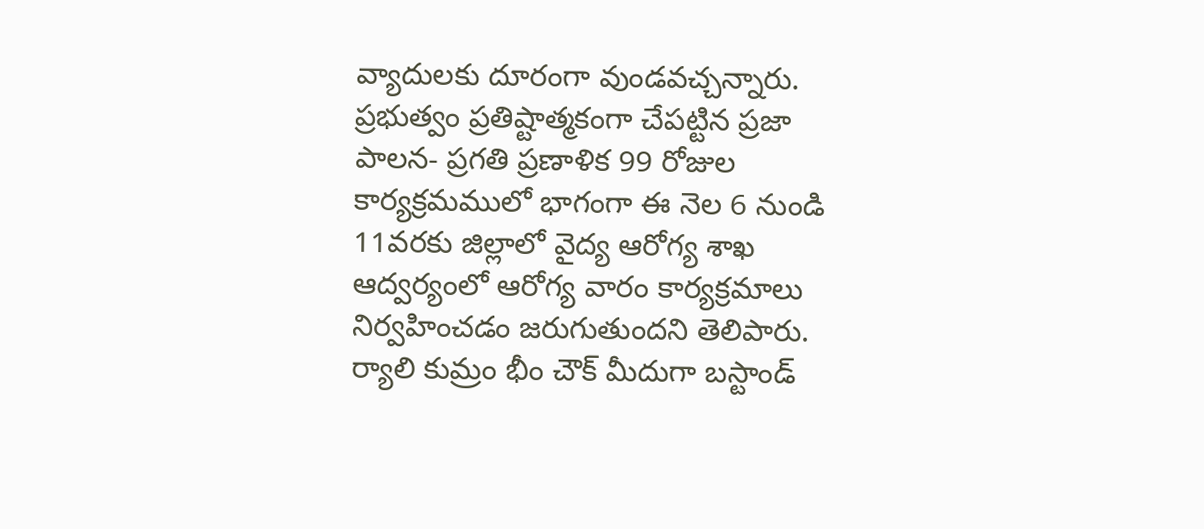వ్యాదులకు దూరంగా వుండవచ్చన్నారు. ప్రభుత్వం ప్రతిష్టాత్మకంగా చేపట్టిన ప్రజా పాలన- ప్రగతి ప్రణాళిక 99 రోజుల కార్యక్రమములో భాగంగా ఈ నెల 6 నుండి 11వరకు జిల్లాలో వైద్య ఆరోగ్య శాఖ ఆద్వర్యంలో ఆరోగ్య వారం కార్యక్రమాలు నిర్వహించడం జరుగుతుందని తెలిపారు. ర్యాలి కుమ్రం భీం చౌక్ మీదుగా బస్టాండ్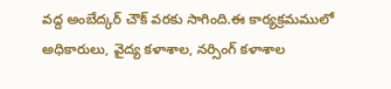వద్ద అంబేద్కర్ చౌక్ వరకు సాగింది.ఈ కార్యక్రమములో అధికారులు, వైద్య కళాశాల, నర్సింగ్ కళాశాల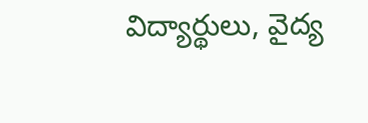విద్యార్థులు, వైద్య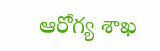ఆరోగ్య శాఖ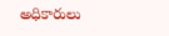అధికారులు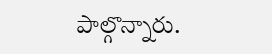పాల్గొన్నారు.